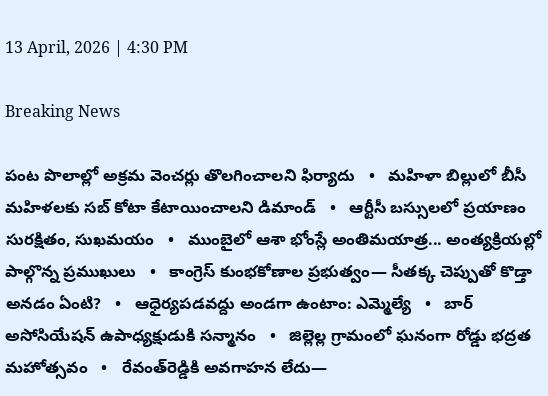13 April, 2026 | 4:30 PM

Breaking News

పంట పొలాల్లో అక్రమ వెంచర్లు తొలగించాలని ఫిర్యాదు   •   మహిళా బిల్లులో బీసీ మహిళలకు సబ్ కోటా కేటాయించాలని డిమాండ్   •   ఆర్టీసీ బస్సులలో ప్రయాణం సురక్షితం, సుఖమయం   •   ముంబైలో ఆశా భోంస్లే అంతిమయాత్ర... అంత్యక్రియల్లో పాల్గొన్న ప్రముఖులు   •   కాంగ్రెస్ కుంభకోణాల ప్రభుత్వం— సీతక్క చెప్పుతో కొడ్తా అనడం ఏంటి?   •   ఆధైర్యపడవద్దు అండగా ఉంటాం: ఎమ్మెల్యే   •   బార్ అసోసియేషన్ ఉపాధ్యక్షుడుకి సన్మానం   •   జిల్లెల్ల గ్రామంలో ఘనంగా రోడ్డు భద్రత మహోత్సవం   •   రేవంత్‌రెడ్డికి అవగాహన లేదు—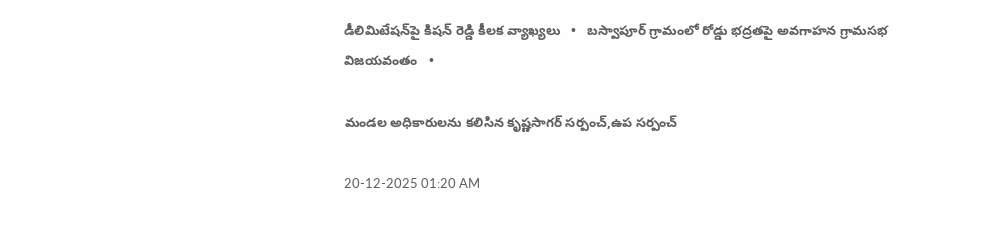డీలిమిటేషన్‌పై కిషన్ రెడ్డి కీలక వ్యాఖ్యలు   •   బస్వాపూర్ గ్రామంలో రోడ్డు భద్రతపై అవగాహన గ్రామసభ విజయవంతం   •

మండల అధికారులను కలిసిన కృష్ణసాగర్ సర్పంచ్,ఉప సర్పంచ్

20-12-2025 01:20 AM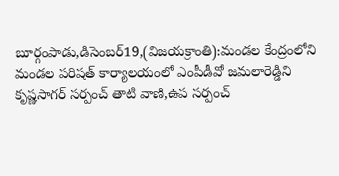బూర్గంపాడు,డిసెంబర్19,(విజయక్రాంతి):మండల కేంద్రంలోని మండల పరిషత్ కార్యాలయంలో ఎంపీడీవో జమలారెడ్డిని కృష్ణసాగర్ సర్పంచ్ తాటి వాణి,ఉప సర్పంచ్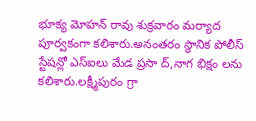భూక్య మోహన్ రావు శుక్రవారం మర్యాద పూర్వకంగా కలిశారు.అనంతరం స్థానిక పోలీస్ స్టేషన్లో ఎస్‌ఐలు మేడ ప్రసా ద్,నాగ భిక్షం లను కలిశారు.లక్ష్మీపురం గ్రా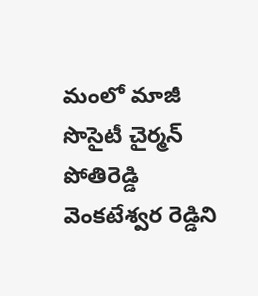మంలో మాజీ సొసైటీ చైర్మన్ పోతిరెడ్డి వెంకటేశ్వర రెడ్డిని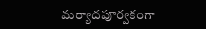మర్యాదపూర్వకంగా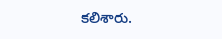కలిశారు.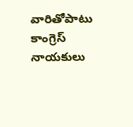వారితోపాటు కాంగ్రెస్ నాయకులు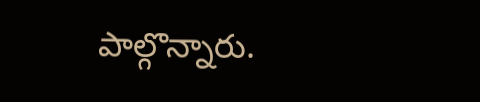పాల్గొన్నారు.